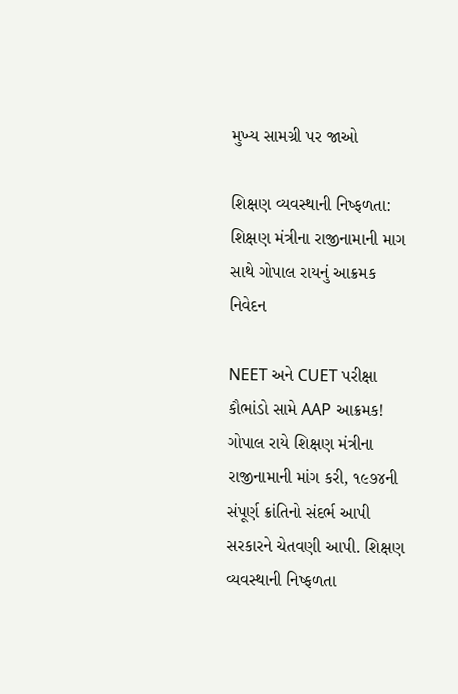મુખ્ય સામગ્રી પર જાઓ

શિક્ષણ વ્યવસ્થાની નિષ્ફળતા: શિક્ષણ મંત્રીના રાજીનામાની માગ સાથે ગોપાલ રાયનું આક્રમક નિવેદન

NEET અને CUET પરીક્ષા કૌભાંડો સામે AAP આક્રમક! ગોપાલ રાયે શિક્ષણ મંત્રીના રાજીનામાની માંગ કરી, ૧૯૭૪ની સંપૂર્ણ ક્રાંતિનો સંદર્ભ આપી સરકારને ચેતવણી આપી. શિક્ષણ વ્યવસ્થાની નિષ્ફળતા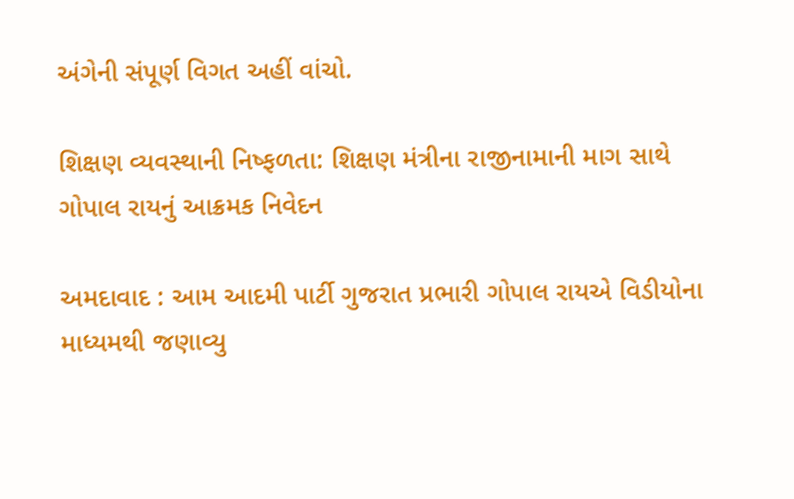અંગેની સંપૂર્ણ વિગત અહીં વાંચો.

શિક્ષણ વ્યવસ્થાની નિષ્ફળતા: શિક્ષણ મંત્રીના રાજીનામાની માગ સાથે ગોપાલ રાયનું આક્રમક નિવેદન

અમદાવાદ : આમ આદમી પાર્ટી ગુજરાત પ્રભારી ગોપાલ રાયએ વિડીયોના માધ્યમથી જણાવ્યુ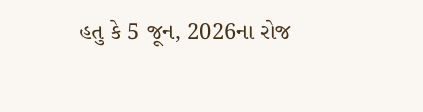હતુ કે 5 જૂન, 2026ના રોજ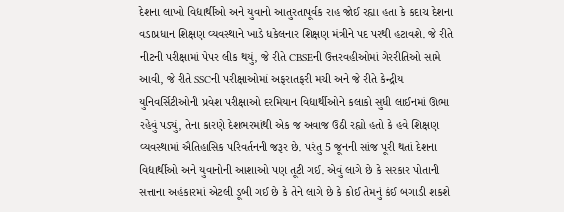દેશના લાખો વિદ્યાર્થીઓ અને યુવાનો આતુરતાપૂર્વક રાહ જોઈ રહ્યા હતા કે કદાચ દેશના વડાપ્રધાન શિક્ષણ વ્યવસ્થાને ખાડે ધકેલનાર શિક્ષણ મંત્રીને પદ પરથી હટાવશે. જે રીતે નીટની પરીક્ષામાં પેપર લીક થયું, જે રીતે CBSEની ઉત્તરવહીઓમાં ગેરરીતિઓ સામે આવી, જે રીતે SSCની પરીક્ષાઓમાં અફરાતફરી મચી અને જે રીતે કેન્દ્રીય યુનિવર્સિટીઓની પ્રવેશ પરીક્ષાઓ દરમિયાન વિદ્યાર્થીઓને કલાકો સુધી લાઈનમાં ઊભા રહેવું પડ્યું, તેના કારણે દેશભરમાંથી એક જ અવાજ ઉઠી રહ્યો હતો કે હવે શિક્ષણ વ્યવસ્થામાં ઐતિહાસિક પરિવર્તનની જરૂર છે. પરંતુ 5 જૂનની સાંજ પૂરી થતાં દેશના વિદ્યાર્થીઓ અને યુવાનોની આશાઓ પણ તૂટી ગઈ. એવું લાગે છે કે સરકાર પોતાની સત્તાના અહંકારમાં એટલી ડૂબી ગઈ છે કે તેને લાગે છે કે કોઈ તેમનું કંઈ બગાડી શકશે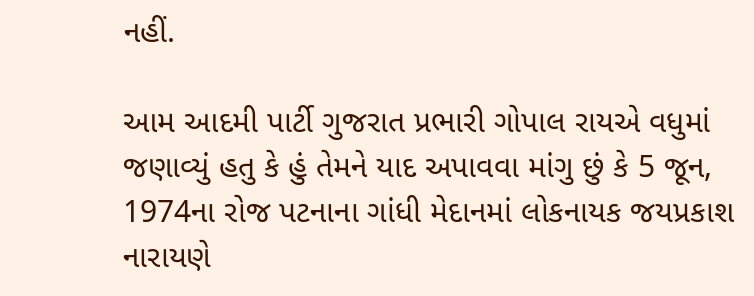નહીં.

આમ આદમી પાર્ટી ગુજરાત પ્રભારી ગોપાલ રાયએ વધુમાં જણાવ્યું હતુ કે હું તેમને યાદ અપાવવા માંગુ છું કે 5 જૂન, 1974ના રોજ પટનાના ગાંધી મેદાનમાં લોકનાયક જયપ્રકાશ નારાયણે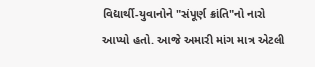વિદ્યાર્થી-યુવાનોને "સંપૂર્ણ ક્રાંતિ"નો નારો આપ્યો હતો. આજે અમારી માંગ માત્ર એટલી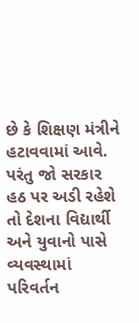છે કે શિક્ષણ મંત્રીને હટાવવામાં આવે. પરંતુ જો સરકાર હઠ પર અડી રહેશે તો દેશના વિદ્યાર્થી અને યુવાનો પાસે વ્યવસ્થામાં પરિવર્તન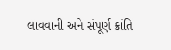લાવવાની અને સંપૂર્ણ ક્રાંતિ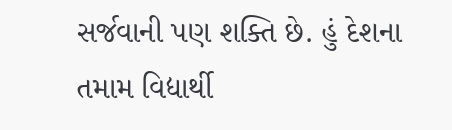સર્જવાની પણ શક્તિ છે. હું દેશના તમામ વિદ્યાર્થી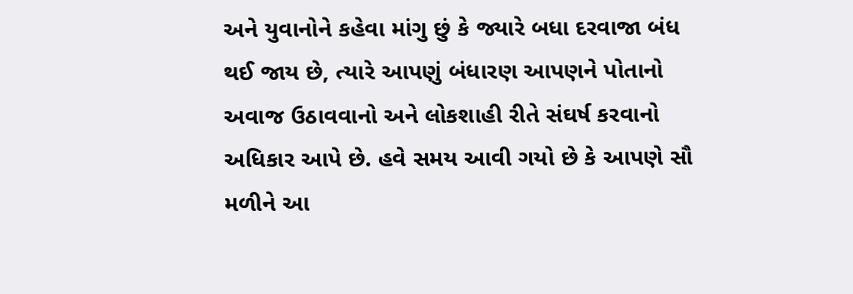અને યુવાનોને કહેવા માંગુ છું કે જ્યારે બધા દરવાજા બંધ થઈ જાય છે, ત્યારે આપણું બંધારણ આપણને પોતાનો અવાજ ઉઠાવવાનો અને લોકશાહી રીતે સંઘર્ષ કરવાનો અધિકાર આપે છે. હવે સમય આવી ગયો છે કે આપણે સૌ મળીને આ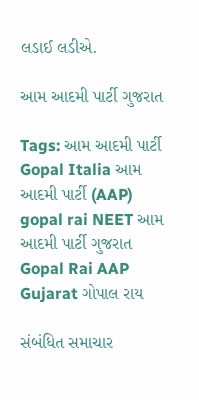લડાઈ લડીએ.

આમ આદમી પાર્ટી ગુજરાત

Tags: આમ આદમી પાર્ટી Gopal Italia આમ આદમી પાર્ટી (AAP) gopal rai NEET આમ આદમી પાર્ટી ગુજરાત Gopal Rai AAP Gujarat ગોપાલ રાય

સંબંધિત સમાચાર